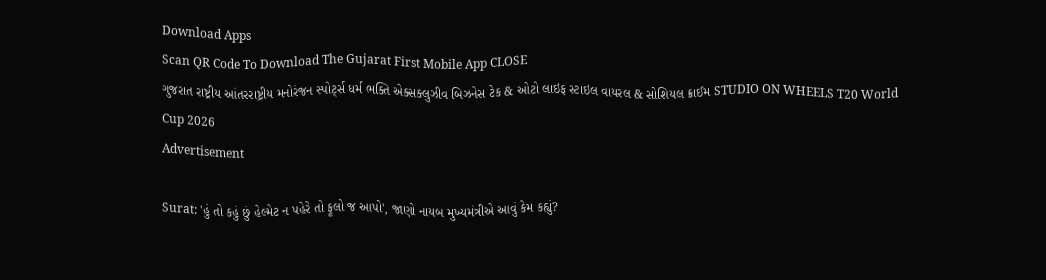Download Apps
Scan QR Code To Download The Gujarat First Mobile App CLOSE
ગુજરાત રાષ્ટ્રીય આંતરરાષ્ટ્રીય મનોરંજન સ્પોર્ટ્સ ધર્મ ભક્તિ એક્સક્લુઝીવ બિઝનેસ ટેક & ઓટો લાઇફ સ્ટાઇલ વાયરલ & સોશિયલ ક્રાઈમ STUDIO ON WHEELS T20 World Cup 2026
Advertisement

Surat: 'હું તો કહું છું હેલ્મેટ ન પહેરે તો ફૂલો જ આપો', જાણો નાયબ મુખ્યમંત્રીએ આવું કેમ કહ્યું?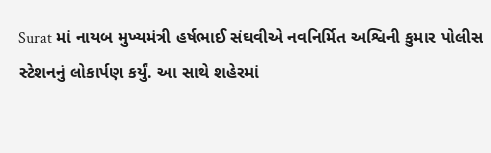Surat માં નાયબ મુખ્યમંત્રી હર્ષભાઈ સંઘવીએ નવનિર્મિત અશ્વિની કુમાર પોલીસ સ્ટેશનનું લોકાર્પણ કર્યું. આ સાથે શહેરમાં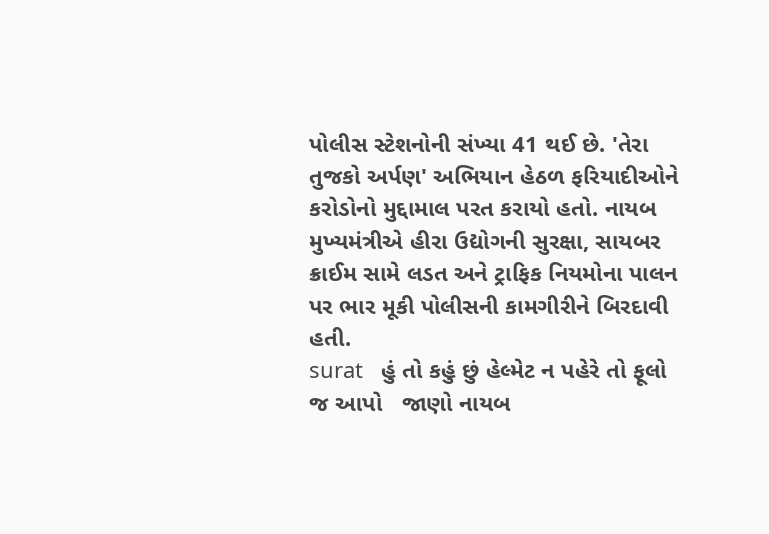પોલીસ સ્ટેશનોની સંખ્યા 41 થઈ છે. 'તેરા તુજકો અર્પણ' અભિયાન હેઠળ ફરિયાદીઓને કરોડોનો મુદ્દામાલ પરત કરાયો હતો. નાયબ મુખ્યમંત્રીએ હીરા ઉદ્યોગની સુરક્ષા, સાયબર ક્રાઈમ સામે લડત અને ટ્રાફિક નિયમોના પાલન પર ભાર મૂકી પોલીસની કામગીરીને બિરદાવી હતી.
surat   હું તો કહું છું હેલ્મેટ ન પહેરે તો ફૂલો જ આપો   જાણો નાયબ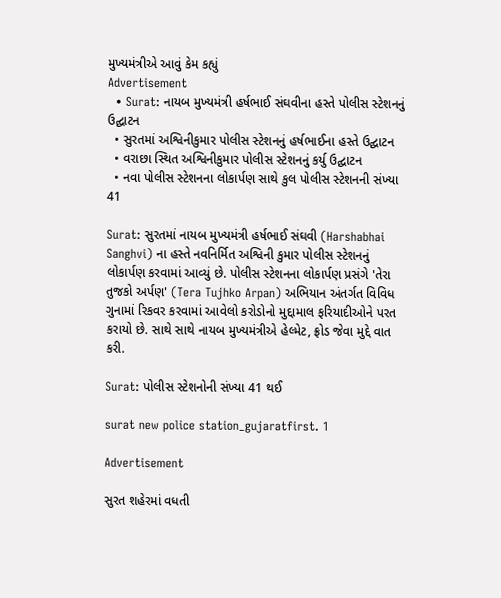મુખ્યમંત્રીએ આવું કેમ કહ્યું
Advertisement
  • Surat: નાયબ મુખ્યમંત્રી હર્ષભાઈ સંઘવીના હસ્તે પોલીસ સ્ટેશનનું ઉદ્ઘાટન
  • સુરતમાં અશ્વિનીકુમાર પોલીસ સ્ટેશનનું હર્ષભાઈના હસ્તે ઉદ્ઘાટન
  • વરાછા સ્થિત અશ્વિનીકુમાર પોલીસ સ્ટેશનનું કર્યુ ઉદ્ઘાટન
  • નવા પોલીસ સ્ટેશનના લોકાર્પણ સાથે કુલ પોલીસ સ્ટેશનની સંખ્યા 41

Surat: સુરતમાં નાયબ મુખ્યમંત્રી હર્ષભાઈ સંઘવી (Harshabhai Sanghvi) ના હસ્તે નવનિર્મિત અશ્વિની કુમાર પોલીસ સ્ટેશનનું લોકાર્પણ કરવામાં આવ્યું છે. પોલીસ સ્ટેશનના લોકાર્પણ પ્રસંગે 'તેરા તુજકો અર્પણ' (Tera Tujhko Arpan) અભિયાન અંતર્ગત વિવિધ ગુનામાં રિકવર કરવામાં આવેલો કરોડોનો મુદ્દામાલ ફરિયાદીઓને પરત કરાયો છે. સાથે સાથે નાયબ મુખ્યમંત્રીએ હેલ્મેટ, ફ્રોડ જેવા મુદ્દે વાત કરી.

Surat: પોલીસ સ્ટેશનોની સંખ્યા 41 થઈ

surat new police station_gujaratfirst. 1

Advertisement

સુરત શહેરમાં વધતી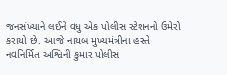જનસંખ્યાને લઈને વધુ એક પોલીસ સ્ટેશનનો ઉમેરો કરાયો છે. આજે નાયબ મુખ્યમંત્રીના હસ્તે નવનિર્મિત અશ્વિની કુમાર પોલીસ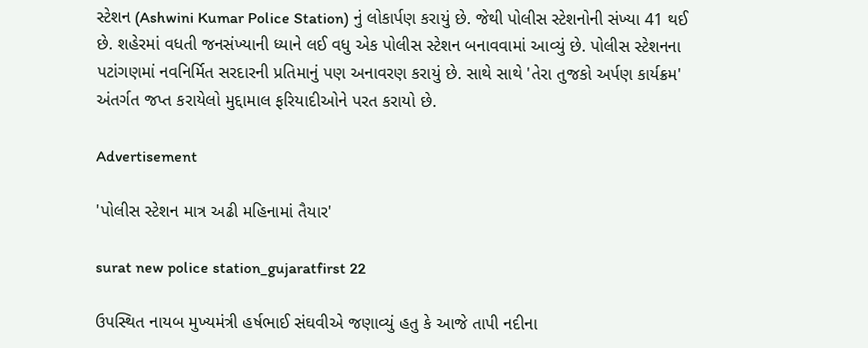સ્ટેશન (Ashwini Kumar Police Station) નું લોકાર્પણ કરાયું છે. જેથી પોલીસ સ્ટેશનોની સંખ્યા 41 થઈ છે. શહેરમાં વધતી જનસંખ્યાની ધ્યાને લઈ વધુ એક પોલીસ સ્ટેશન બનાવવામાં આવ્યું છે. પોલીસ સ્ટેશનના પટાંગણમાં નવનિર્મિત સરદારની પ્રતિમાનું પણ અનાવરણ કરાયું છે. સાથે સાથે 'તેરા તુજકો અર્પણ કાર્યક્રમ' અંતર્ગત જપ્ત કરાયેલો મુદ્દામાલ ફરિયાદીઓને પરત કરાયો છે.

Advertisement

'પોલીસ સ્ટેશન માત્ર અઢી મહિનામાં તૈયાર'

surat new police station_gujaratfirst 22

ઉપસ્થિત નાયબ મુખ્યમંત્રી હર્ષભાઈ સંઘવીએ જણાવ્યું હતુ કે આજે તાપી નદીના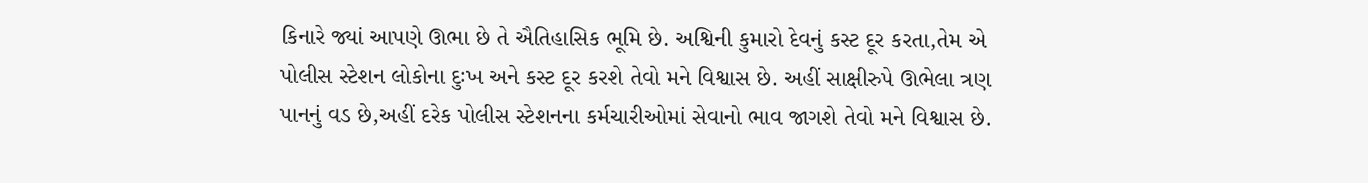કિનારે જ્યાં આપણે ઊભા છે તે ઐતિહાસિક ભૂમિ છે. અશ્વિની કુમારો દેવનું કસ્ટ દૂર કરતા,તેમ એ પોલીસ સ્ટેશન લોકોના દુઃખ અને કસ્ટ દૂર કરશે તેવો મને વિશ્વાસ છે. અહીં સાક્ષીરુપે ઊભેલા ત્રણ પાનનું વડ છે,અહીં દરેક પોલીસ સ્ટેશનના કર્મચારીઓમાં સેવાનો ભાવ જાગશે તેવો મને વિશ્વાસ છે.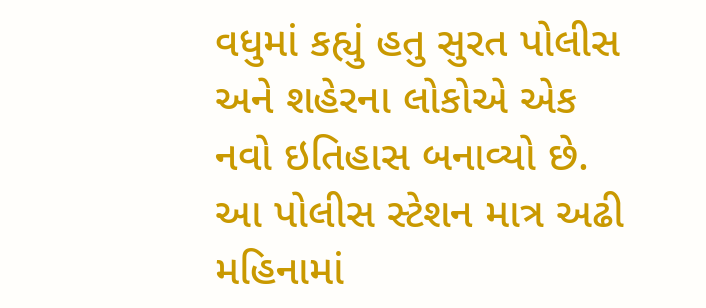વધુમાં કહ્યું હતુ સુરત પોલીસ અને શહેરના લોકોએ એક નવો ઇતિહાસ બનાવ્યો છે. આ પોલીસ સ્ટેશન માત્ર અઢી મહિનામાં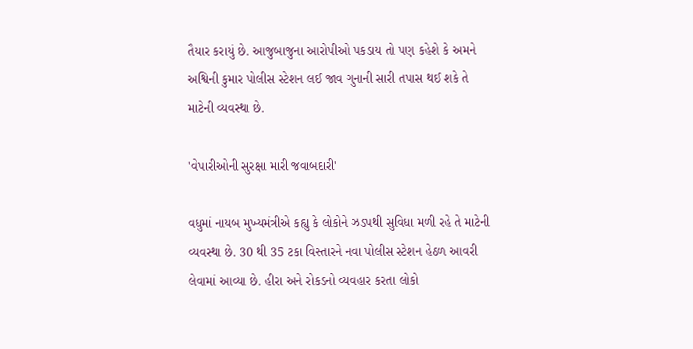તૈયાર કરાયું છે. આજુબાજુના આરોપીઓ પકડાય તો પણ કહેશે કે અમને અશ્વિની કુમાર પોલીસ સ્ટેશન લઈ જાવ ગુનાની સારી તપાસ થઈ શકે તે માટેની વ્યવસ્થા છે.

'વેપારીઓની સુરક્ષા મારી જવાબદારી'

વધુમાં નાયબ મુખ્યમંત્રીએ કહ્યુ કે લોકોને ઝડપથી સુવિધા મળી રહે તે માટેની વ્યવસ્થા છે. 30 થી 35 ટકા વિસ્તારને નવા પોલીસ સ્ટેશન હેઠળ આવરી લેવામાં આવ્યા છે. હીરા અને રોકડનો વ્યવહાર કરતા લોકો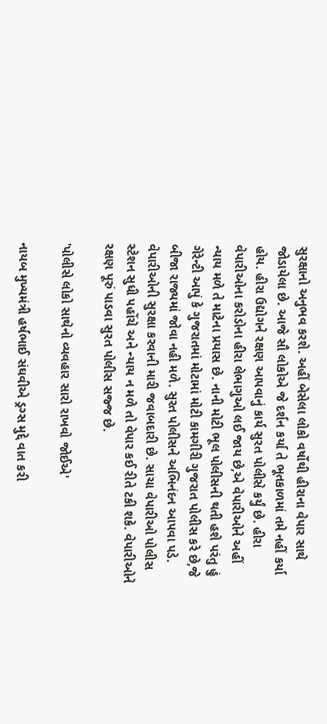સુરક્ષાનો અનુભવ કરશે. અહીં બેસેલા લોકો વર્ષોથી હીરાના વેપાર સાથે જોડાયેલા છે. આજે સૌ લોકોએ જે દર્શન કર્યા તે ભૂતકાળમાં તમે નહીં કર્યા હોય. હીરા ઉદ્યોગને રક્ષણ આપવાનું કાર્ય સુરત પોલીસે કર્યું છે. હીરા વેપારીઓના કરોડોના હીરા લેભાગુઓ લઈ જાય છે,એ વેપારીઓને અહીં ન્યાય મળે તે માટેના પ્રયાસ છે. નાની મોટી ભૂલ પોલીસની થતી હશે પરંતુ હું ગેરેન્ટી આપું કે ગુજરાતમાં મોટામાં મોટી કામગીરી ગુજરાત પોલીસ કરે છે,જે બીજા રાજ્યમાં જોવા નહી મળે. સુરત પોલીસને અભિનંદન આપવા પડે. વેપારીઓની સુરક્ષા કરવાની મારી જવાબદારી છે. સાચા વેપારીઓ પોલીસ સ્ટેશન સુધી પહોંચે અને ન્યાય ન મળે તો વેપાર કઈ રીતે ટકી શકે. વેપારીઓને રક્ષણ પૂરું પાડવા સુરત પોલીસ સજ્જ છે.

'પોલીસે લોકો સાથેનો વ્યવહાર સારો રાખવો જોઈએ'

નાયબ મુખ્યમંત્રી હર્ષભાઈ સંઘવીએ ડ્રગ્સ મુદ્દે વાત કરી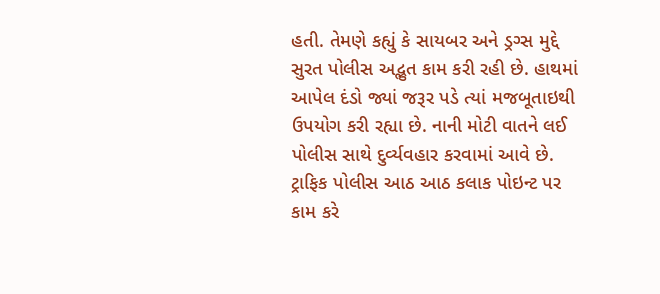હતી. તેમણે કહ્યું કે સાયબર અને ડ્રગ્સ મુદ્દે સુરત પોલીસ અદ્ભુત કામ કરી રહી છે. હાથમાં આપેલ દંડો જ્યાં જરૂર પડે ત્યાં મજબૂતાઇથી ઉપયોગ કરી રહ્યા છે. નાની મોટી વાતને લઈ પોલીસ સાથે દુર્વ્યવહાર કરવામાં આવે છે. ટ્રાફિક પોલીસ આઠ આઠ કલાક પોઇન્ટ પર કામ કરે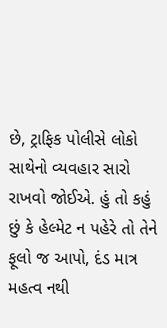છે, ટ્રાફિક પોલીસે લોકો સાથેનો વ્યવહાર સારો રાખવો જોઈએ. હું તો કહું છું કે હેલ્મેટ ન પહેરે તો તેને ફૂલો જ આપો, દંડ માત્ર મહત્વ નથી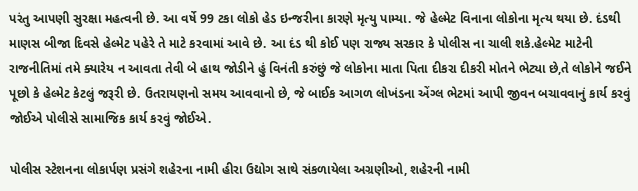પરંતુ આપણી સુરક્ષા મહત્વની છે. આ વર્ષે 99 ટકા લોકો હેડ ઇન્જરીના કારણે મૃત્યુ પામ્યા. જે હેલ્મેટ વિનાના લોકોના મૃત્ય થયા છે. દંડથી માણસ બીજા દિવસે હેલ્મેટ પહેરે તે માટે કરવામાં આવે છે. આ દંડ થી કોઈ પણ રાજ્ય સરકાર કે પોલીસ ના ચાલી શકે.હેલ્મેટ માટેની રાજનીતિમાં તમે ક્યારેય ન આવતા તેવી બે હાથ જોડીને હું વિનંતી કરુંછું જે લોકોના માતા પિતા દીકરા દીકરી મોતને ભેટ્યા છે,તે લોકોને જઈને પૂછો કે હેલ્મેટ કેટલું જરૂરી છે. ઉતરાયણનો સમય આવવાનો છે, જે બાઈક આગળ લોખંડના એંગ્લ ભેટમાં આપી જીવન બચાવવાનું કાર્ય કરવું જોઈએ પોલીસે સામાજિક કાર્ય કરવું જોઈએ.

પોલીસ સ્ટેશનના લોકાર્પણ પ્રસંગે શહેરના નામી હીરા ઉદ્યોગ સાથે સંકળાયેલા અગ્રણીઓ, શહેરની નામી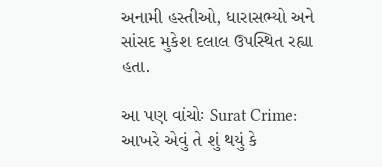અનામી હસ્તીઓ, ધારાસભ્યો અને સાંસદ મુકેશ દલાલ ઉપસ્થિત રહ્યા હતા.

આ પણ વાંચોઃ Surat Crime: આખરે એવું તે શું થયું કે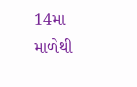14મા માળેથી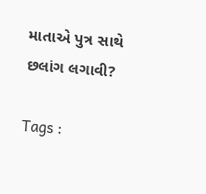માતાએ પુત્ર સાથે છલાંગ લગાવી?

Tags :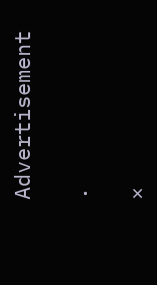Advertisement

.

×